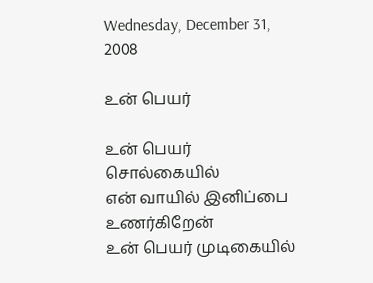Wednesday, December 31, 2008

உன் பெயர்

உன் பெயர் சொல்கையில்
என் வாயில் இனிப்பை உணர்கிறேன்
உன் பெயர் முடிகையில்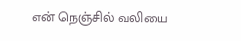என் நெஞ்சில் வலியை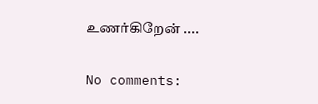உணர்கிறேன் ....

No comments: